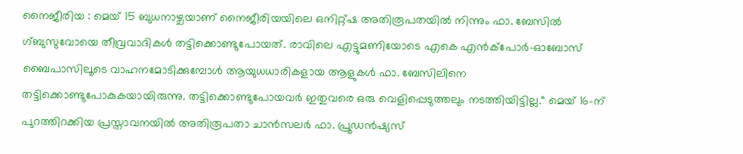നൈജീരിയ : മെയ് 15 ബുധനാഴ്ചയാണ് നൈജീരിയയിലെ ഒനിറ്റ്ഷ അതിരൂപതയിൽ നിന്നും ഫാ. ബേസിൽ ഗ്ബുസുവോയെ തീവ്രവാദികൾ തട്ടിക്കൊണ്ടുപോയത്. രാവിലെ എട്ടുമണിയോടെ എകെ എൻക്പോർ-ഓബോസ് ബൈപാസിലൂടെ വാഹനമോടിക്കുമ്പോൾ ആയുധധാരികളായ ആളുകൾ ഫാ. ബേസിലിനെ തട്ടിക്കൊണ്ടുപോകുകയായിരുന്നു. തട്ടിക്കൊണ്ടുപോയവർ ഇതുവരെ ഒരു വെളിപ്പെടുത്തലും നടത്തിയിട്ടില്ല.“ മെയ് 16-ന് പുറത്തിറക്കിയ പ്രസ്താവനയിൽ അതിരൂപതാ ചാൻസലർ ഫാ. പ്രൂഡൻഷ്യസ്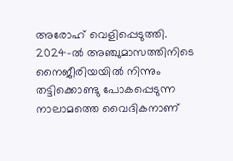അരോഹ് വെളിപ്പെടുത്തി.
2024-ൽ അഞ്ചുമാസത്തിനിടെ നൈജീരിയയിൽ നിന്നും തട്ടിക്കൊണ്ടു പോകപ്പെടുന്ന നാലാമത്തെ വൈദികനാണ്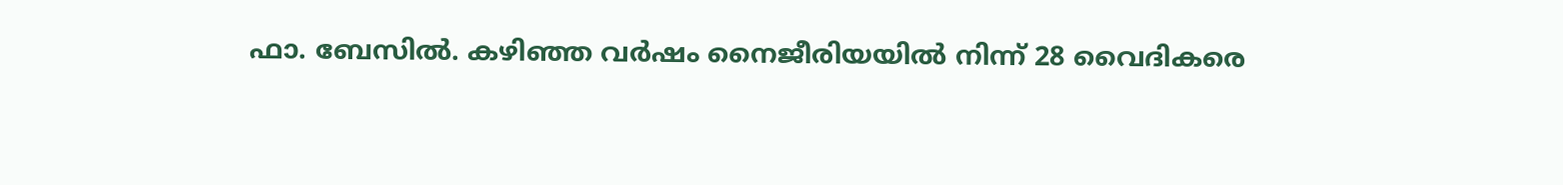ഫാ. ബേസിൽ. കഴിഞ്ഞ വർഷം നൈജീരിയയിൽ നിന്ന് 28 വൈദികരെ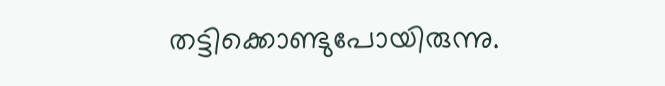തട്ടിക്കൊണ്ടുപോയിരുന്നു.